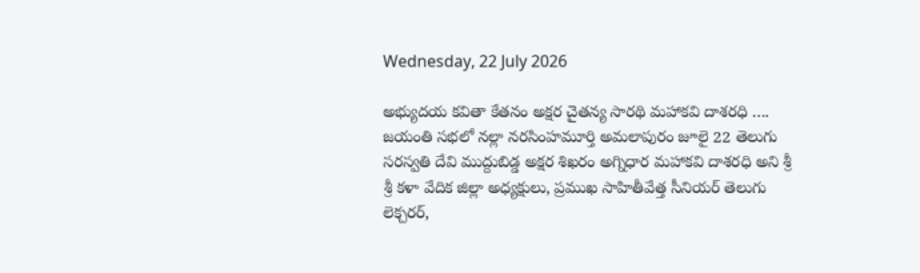Wednesday, 22 July 2026

అభ్యుదయ కవితా కేతనం అక్షర చైతన్య సారథి మహాకవి దాశరధి …. జయంతి సభలో నల్లా నరసింహమూర్తి అమలాపురం జూలై 22 తెలుగు సరస్వతి దేవి ముద్దుబిడ్డ అక్షర శిఖరం అగ్నిధార మహాకవి దాశరధి అని శ్రీ శ్రీ కళా వేదిక జిల్లా అధ్యక్షులు, ప్రముఖ సాహితీవేత్త సీనియర్ తెలుగు లెక్చరర్,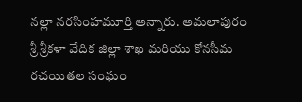నల్లా నరసింహమూర్తి అన్నారు. అమలాపురం శ్రీ శ్రీకళా వేదిక జిల్లా శాఖ మరియు కోనసీమ రచయితల సంఘం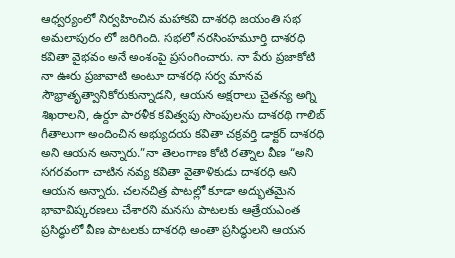ఆధ్వర్యంలో నిర్వహించిన మహాకవి దాశరధి జయంతి సభ అమలాపురం లో జరిగింది. సభలో నరసింహమూర్తి దాశరధి కవితా వైభవం అనే అంశంపై ప్రసంగించారు. నా పేరు ప్రజాకోటి నా ఊరు ప్రజావాటి అంటూ దాశరధి సర్వ మానవ సౌభ్రాతృత్వానికోరుకున్నాడని, ఆయన అక్షరాలు చైతన్య అగ్ని శిఖరాలని, ఉర్దూ పారళీక కవిత్వపు సొంపులను దాశరథి గాలిబ్ గీతాలుగా అందించిన అభ్యుదయ కవితా చక్రవర్తి డాక్టర్ దాశరధి అని ఆయన అన్నారు.”నా తెలంగాణ కోటి రత్నాల వీణ “అని సగరవంగా చాటిన నవ్య కవితా వైతాళికుడు దాశరధి అని ఆయన అన్నారు. చలనచిత్ర పాటల్లో కూడా అద్భుతమైన భావావిష్కరణలు చేశారని మనసు పాటలకు ఆత్రేయఎంత ప్రసిద్ధులో వీణ పాటలకు దాశరధి అంతా ప్రసిద్ధులని ఆయన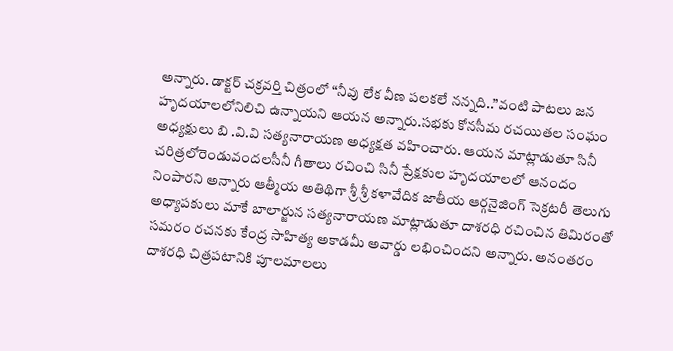అన్నారు. డాక్టర్ చక్రవర్తి చిత్రంలో “నీవు లేక వీణ పలకలే నన్నది..”వంటి పాటలు జన హృదయాలలోనిలిచి ఉన్నాయని ఆయన అన్నారు.సభకు కోనసీమ రచయితల సంఘం అధ్యక్షులు బి .వి.వి సత్యనారాయణ అధ్యక్షత వహించారు. ఆయన మాట్లాడుతూ సినీ చరిత్రలోరెండువందలసీనీ గీతాలు రచించి సినీ ప్రేక్షకుల హృదయాలలో ఆనందం నింపారని అన్నారు ఆత్మీయ అతిథిగా శ్రీ శ్రీ కళావేదిక జాతీయ ఆర్గనైజింగ్ సెక్రటరీ తెలుగు అధ్యాపకులు మాకే బాలార్జున సత్యనారాయణ మాట్లాడుతూ దాశరధి రచించిన తిమిరంతో సమరం రచనకు కేంద్ర సాహిత్య అకాడమీ అవార్డు లభించిందని అన్నారు. అనంతరం దాశరధి చిత్రపటానికి పూలమాలలు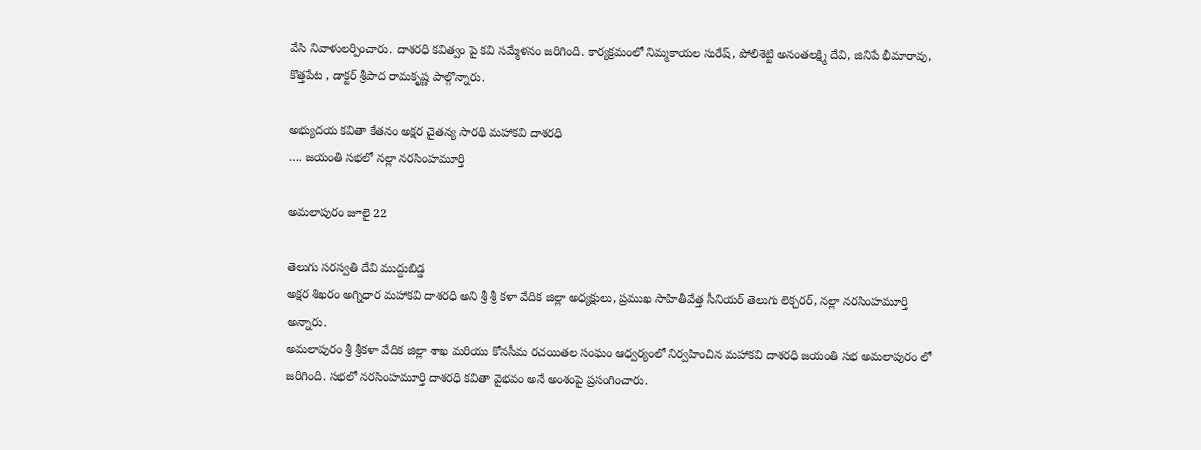వేసి నివాళులర్పించారు. దాశరధి కవిత్వం పై కవి సమ్మేళనం జరిగింది. కార్యక్రమంలో నిమ్మకాయల సురేష్, పోలిశెట్టి అనంతలక్ష్మి దేవి, జినిపే భీమారావు, కొత్తపేట , డాక్టర్ శ్రీపాద రామకృష్ణ పాల్గొన్నారు.

అభ్యుదయ కవితా కేతనం అక్షర చైతన్య సారథి మహాకవి దాశరధి
…. జయంతి సభలో నల్లా నరసింహమూర్తి

అమలాపురం జూలై 22

తెలుగు సరస్వతి దేవి ముద్దుబిడ్డ
అక్షర శిఖరం అగ్నిధార మహాకవి దాశరధి అని శ్రీ శ్రీ కళా వేదిక జిల్లా అధ్యక్షులు, ప్రముఖ సాహితీవేత్త సీనియర్ తెలుగు లెక్చరర్, నల్లా నరసింహమూర్తి అన్నారు.
అమలాపురం శ్రీ శ్రీకళా వేదిక జిల్లా శాఖ మరియు కోనసీమ రచయితల సంఘం ఆధ్వర్యంలో నిర్వహించిన మహాకవి దాశరధి జయంతి సభ అమలాపురం లో జరిగింది. సభలో నరసింహమూర్తి దాశరధి కవితా వైభవం అనే అంశంపై ప్రసంగించారు.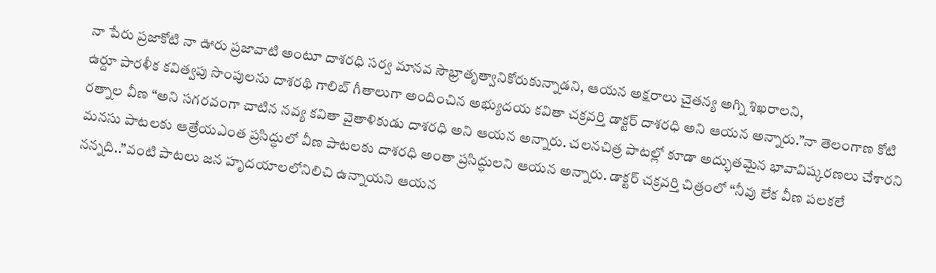నా పేరు ప్రజాకోటి నా ఊరు ప్రజావాటి అంటూ దాశరధి సర్వ మానవ సౌభ్రాతృత్వానికోరుకున్నాడని, ఆయన అక్షరాలు చైతన్య అగ్ని శిఖరాలని,
ఉర్దూ పారళీక కవిత్వపు సొంపులను దాశరథి గాలిబ్ గీతాలుగా అందించిన అభ్యుదయ కవితా చక్రవర్తి డాక్టర్ దాశరధి అని ఆయన అన్నారు.”నా తెలంగాణ కోటి రత్నాల వీణ “అని సగరవంగా చాటిన నవ్య కవితా వైతాళికుడు దాశరధి అని ఆయన అన్నారు. చలనచిత్ర పాటల్లో కూడా అద్భుతమైన భావావిష్కరణలు చేశారని మనసు పాటలకు ఆత్రేయఎంత ప్రసిద్ధులో వీణ పాటలకు దాశరధి అంతా ప్రసిద్ధులని ఆయన అన్నారు. డాక్టర్ చక్రవర్తి చిత్రంలో “నీవు లేక వీణ పలకలే నన్నది..”వంటి పాటలు జన హృదయాలలోనిలిచి ఉన్నాయని ఆయన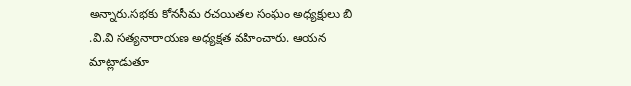అన్నారు.సభకు కోనసీమ రచయితల సంఘం అధ్యక్షులు బి .వి.వి సత్యనారాయణ అధ్యక్షత వహించారు. ఆయన మాట్లాడుతూ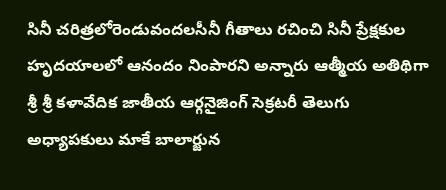సినీ చరిత్రలోరెండువందలసీనీ గీతాలు రచించి సినీ ప్రేక్షకుల హృదయాలలో ఆనందం నింపారని అన్నారు ఆత్మీయ అతిథిగా శ్రీ శ్రీ కళావేదిక జాతీయ ఆర్గనైజింగ్ సెక్రటరీ తెలుగు అధ్యాపకులు మాకే బాలార్జున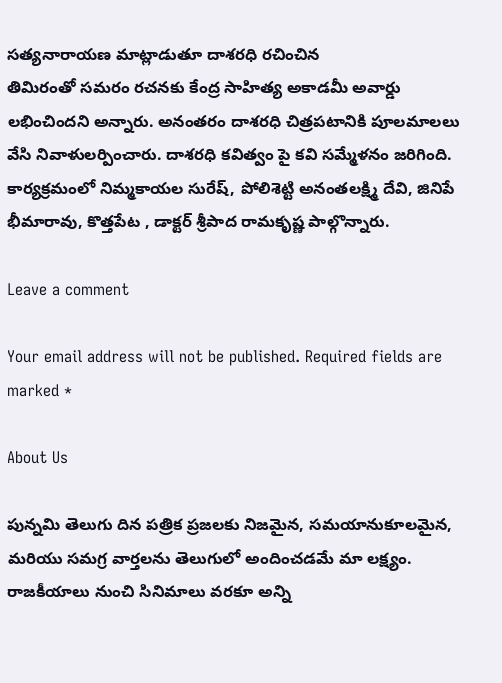సత్యనారాయణ మాట్లాడుతూ దాశరధి రచించిన
తిమిరంతో సమరం రచనకు కేంద్ర సాహిత్య అకాడమీ అవార్డు లభించిందని అన్నారు. అనంతరం దాశరధి చిత్రపటానికి పూలమాలలు వేసి నివాళులర్పించారు. దాశరధి కవిత్వం పై కవి సమ్మేళనం జరిగింది.
కార్యక్రమంలో నిమ్మకాయల సురేష్, పోలిశెట్టి అనంతలక్ష్మి దేవి, జినిపే భీమారావు, కొత్తపేట , డాక్టర్ శ్రీపాద రామకృష్ణ పాల్గొన్నారు.

Leave a comment

Your email address will not be published. Required fields are marked *

About Us

పున్నమి తెలుగు దిన పత్రిక ప్రజలకు నిజమైన, సమయానుకూలమైన, మరియు సమగ్ర వార్తలను తెలుగులో అందించడమే మా లక్ష్యం.
రాజకీయాలు నుంచి సినిమాలు వరకూ అన్ని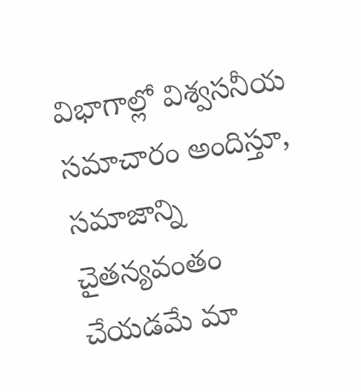విభాగాల్లో విశ్వసనీయ సమాచారం అందిస్తూ, సమాజాన్ని చైతన్యవంతం చేయడమే మా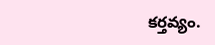కర్తవ్యం.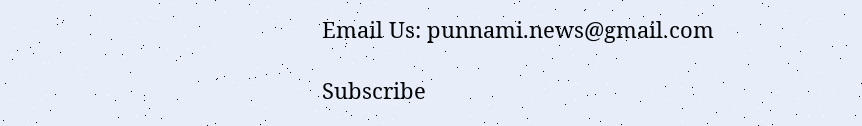Email Us: punnami.news@gmail.com

Subscribe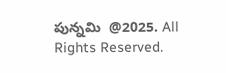పున్నమి  @2025. All Rights Reserved.